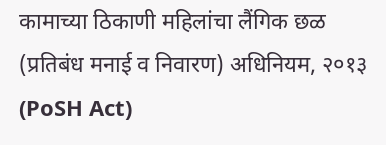कामाच्या ठिकाणी महिलांचा लैंगिक छळ (प्रतिबंध मनाई व निवारण) अधिनियम, २०१३ (PoSH Act)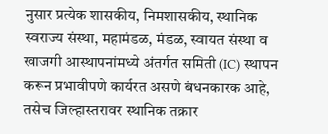नुसार प्रत्येक शासकीय, निमशासकीय, स्थानिक स्वराज्य संस्था, महामंडळ, मंडळ, स्वायत संस्था व खाजगी आस्थापनांमध्ये अंतर्गत समिती (IC) स्थापन करून प्रभावीपणे कार्यरत असणे बंधनकारक आहे, तसेच जिल्हास्तरावर स्थानिक तक्रार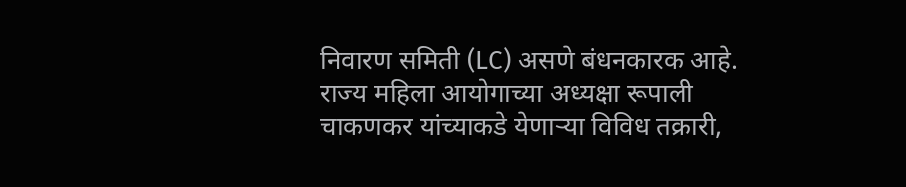निवारण समिती (LC) असणे बंधनकारक आहे.
राज्य महिला आयोगाच्या अध्यक्षा रूपाली चाकणकर यांच्याकडे येणाऱ्या विविध तक्रारी,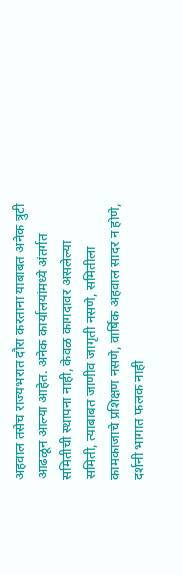अहवाल तसेच राज्यभरात दौरा करताना याबाबत अनेक त्रुटी आढळून आल्या आहेत. अनेक कार्यालयांमध्ये अंतर्गत समितीची स्थापना नाही, केवळ कागदावर असलेल्या समिती, त्याबाबत जाणीव जागृती नसणे, समितीला कामकाजाचे प्रशिक्षण नसणे, वार्षिक अहवाल सादर न होणे, दर्शनी भागात फलक नाही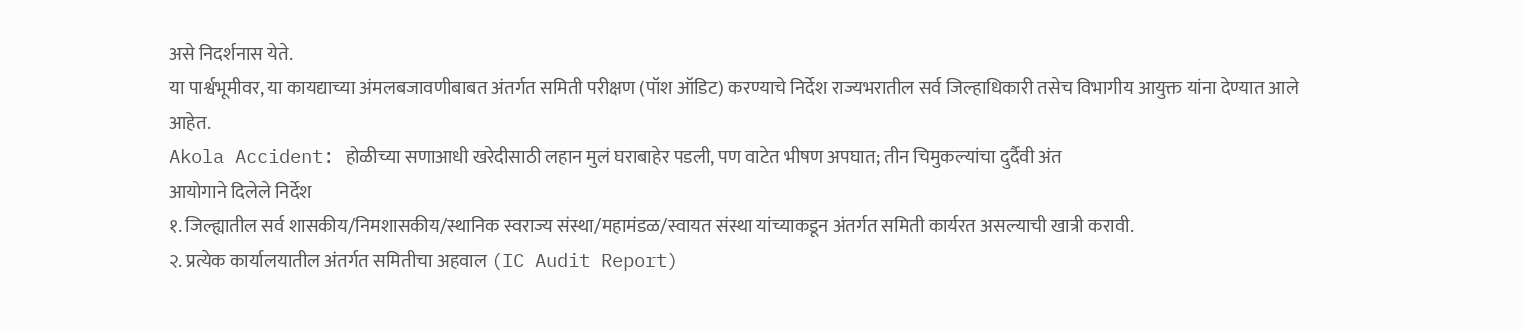असे निदर्शनास येते.
या पार्श्वभूमीवर, या कायद्याच्या अंमलबजावणीबाबत अंतर्गत समिती परीक्षण (पॉश ऑडिट) करण्याचे निर्देश राज्यभरातील सर्व जिल्हाधिकारी तसेच विभागीय आयुक्त यांना देण्यात आले आहेत.
Akola Accident: होळीच्या सणाआधी खरेदीसाठी लहान मुलं घराबाहेर पडली, पण वाटेत भीषण अपघात; तीन चिमुकल्यांचा दुर्दैवी अंत
आयोगाने दिलेले निर्देश
१. जिल्ह्यातील सर्व शासकीय/निमशासकीय/स्थानिक स्वराज्य संस्था/महामंडळ/स्वायत संस्था यांच्याकडून अंतर्गत समिती कार्यरत असल्याची खात्री करावी.
२. प्रत्येक कार्यालयातील अंतर्गत समितीचा अहवाल (IC Audit Report)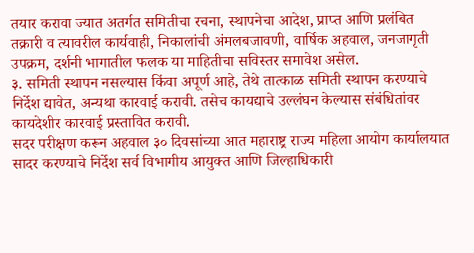तयार करावा ज्यात अतर्गत समितीचा रचना, स्थापनेचा आदेश, प्राप्त आणि प्रलंबित तक्रारी व त्यावरील कार्यवाही, निकालांची अंमलबजावणी, वार्षिक अहवाल, जनजागृती उपक्रम, दर्शनी भागातील फलक या माहितीचा सविस्तर समावेश असेल.
३. समिती स्थापन नसल्यास किंवा अपूर्ण आहे, तेथे तात्काळ समिती स्थापन करण्याचे निर्देश द्यावेत, अन्यथा कारवाई करावी. तसेच कायद्याचे उल्लंघन केल्यास संबंधितांवर कायदेशीर कारवाई प्रस्तावित करावी.
सदर परीक्षण करून अहवाल ३० दिवसांच्या आत महाराष्ट्र राज्य महिला आयोग कार्यालयात सादर करण्याचे निर्देश सर्व विभागीय आयुक्त आणि जिल्हाधिकारी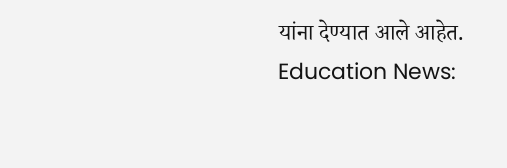यांना देण्यात आले आहेत.
Education News: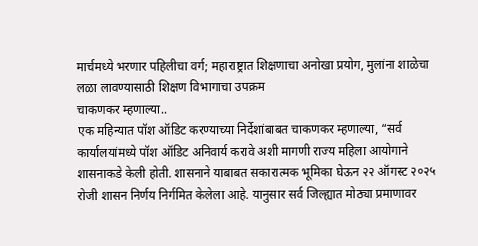मार्चमध्ये भरणार पहिलीचा वर्ग; महाराष्ट्रात शिक्षणाचा अनोखा प्रयोग, मुलांना शाळेचा लळा लावण्यासाठी शिक्षण विभागाचा उपक्रम
चाकणकर म्हणाल्या..
एक महिन्यात पॉश ऑडिट करण्याच्या निर्देशांबाबत चाकणकर म्हणाल्या, “सर्व कार्यालयांमध्ये पॉश ऑडिट अनिवार्य करावे अशी मागणी राज्य महिला आयोगाने शासनाकडे केली होती. शासनाने याबाबत सकारात्मक भूमिका घेऊन २२ ऑगस्ट २०२५ रोजी शासन निर्णय निर्गमित केलेला आहे. यानुसार सर्व जिल्ह्यात मोठ्या प्रमाणावर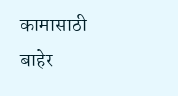कामासाठी बाहेर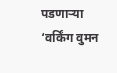पडणाऱ्या ‘वर्किंग वुमन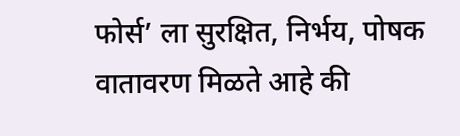फोर्स’ ला सुरक्षित, निर्भय, पोषक वातावरण मिळते आहे की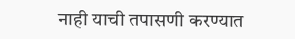नाही याची तपासणी करण्यात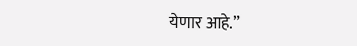येणार आहे.”